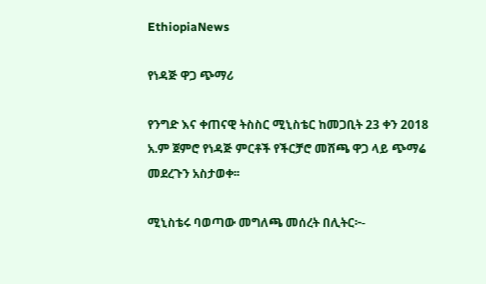EthiopiaNews

የነዳጅ ዋጋ ጭማሪ

የንግድ እና ቀጠናዊ ትስስር ሚኒስቴር ከመጋቢት 23 ቀን 2018 አ.ም ጀምሮ የነዳጅ ምርቶች የችርቻሮ መሸጫ ዋጋ ላይ ጭማሬ መደረጉን አስታወቀ፡፡

ሚኒስቴሩ ባወጣው መግለጫ መሰረት በሊትር፦-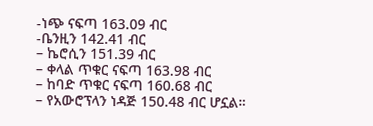-ነጭ ናፍጣ 163.09 ብር
-ቤንዚን 142.41 ብር
– ኬሮሲን 151.39 ብር
– ቀላል ጥቁር ናፍጣ 163.98 ብር
– ከባድ ጥቁር ናፍጣ 160.68 ብር
– የአውሮፕላን ነዳጅ 150.48 ብር ሆኗል።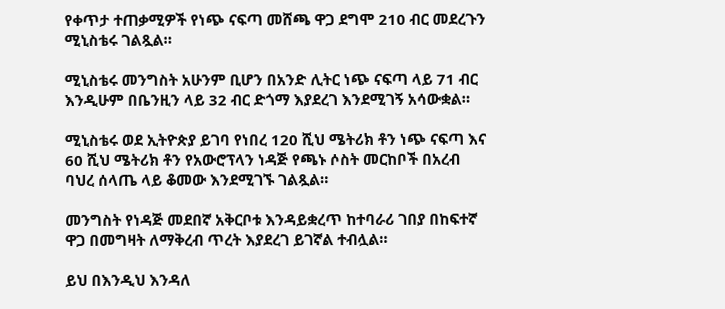የቀጥታ ተጠቃሚዎች የነጭ ናፍጣ መሸጫ ዋጋ ደግሞ 210 ብር መደረጉን ሚኒስቴሩ ገልጿል።

ሚኒስቴሩ መንግስት አሁንም ቢሆን በአንድ ሊትር ነጭ ናፍጣ ላይ 71 ብር እንዲሁም በቤንዚን ላይ 32 ብር ድጎማ እያደረገ እንደሚገኝ አሳውቋል።

ሚኒስቴሩ ወደ ኢትዮጵያ ይገባ የነበረ 120 ሺህ ሜትሪክ ቶን ነጭ ናፍጣ እና 60 ሺህ ሜትሪክ ቶን የአውሮፕላን ነዳጅ የጫኑ ሶስት መርከቦች በአረብ ባህረ ሰላጤ ላይ ቆመው እንደሚገኙ ገልጿል።

መንግስት የነዳጅ መደበኛ አቅርቦቱ እንዳይቋረጥ ከተባራሪ ገበያ በከፍተኛ ዋጋ በመግዛት ለማቅረብ ጥረት እያደረገ ይገኛል ተብሏል።

ይህ በእንዲህ እንዳለ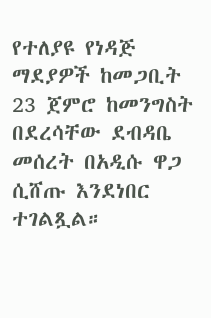የተለያዩ የነዳጅ ማደያዎች ከመጋቢት 23 ጀምሮ ከመንግስት በደረሳቸው ደብዳቤ መሰረት በአዲሱ ዋጋ ሲሸጡ እንደነበር ተገልጿል።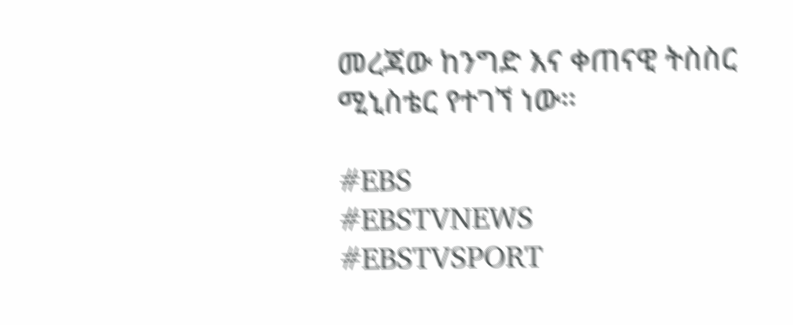መረጃው ከንግድ እና ቀጠናዊ ትስስር ሚኒስቴር የተገኘ ነው።

#EBS
#EBSTVNEWS
#EBSTVSPORT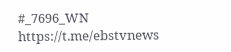#_7696_WN
https://t.me/ebstvnews